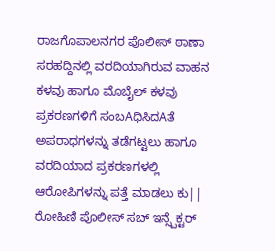ರಾಜಗೊಪಾಲನಗರ ಪೊಲೀಸ್ ಠಾಣಾ ಸರಹದ್ದಿನಲ್ಲಿ ವರದಿಯಾಗಿರುವ ವಾಹನ ಕಳವು ಹಾಗೂ ಮೊಬೈಲ್ ಕಳವು ಪ್ರಕರಣಗಳಿಗೆ ಸಂಬAಧಿಸಿದAತೆ ಅಪರಾಧಗಳನ್ನು ತಡೆಗಟ್ಟಲು ಹಾಗೂ ವರದಿಯಾದ ಪ್ರಕರಣಗಳಲ್ಲಿ ಆರೋಪಿಗಳನ್ನು ಪತ್ತೆ ಮಾಡಲು ಕು|| ರೋಹಿಣಿ ಪೊಲೀಸ್ ಸಬ್ ಇನ್ಸ್ಪೆಕ್ಟರ್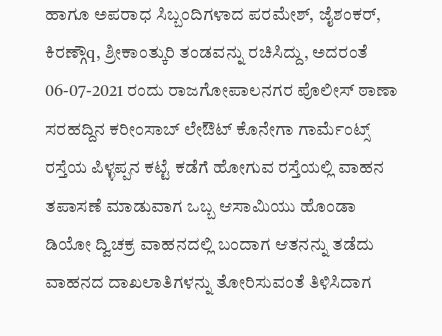ಹಾಗೂ ಅಪರಾಧ ಸಿಬ್ಬಂದಿಗಳಾದ ಪರಮೇಶ್, ಜೈಶಂಕರ್, ಕಿರಣ್ಗೌq, ಶ್ರೀಕಾಂತ್ಕುರಿ ತಂಡವನ್ನು ರಚಿಸಿದ್ದು, ಅದರಂತೆ 06-07-2021 ರಂದು ರಾಜಗೋಪಾಲನಗರ ಪೊಲೀಸ್ ಠಾಣಾ ಸರಹದ್ದಿನ ಕರೀಂಸಾಬ್ ಲೇಔಟ್ ಕೊನೇಗಾ ಗಾರ್ಮೆಂಟ್ಸ್ ರಸ್ತೆಯ ಪಿಳ್ಳಪ್ಪನ ಕಟ್ಟೆ ಕಡೆಗೆ ಹೋಗುವ ರಸ್ತೆಯಲ್ಲಿ ವಾಹನ ತಪಾಸಣೆ ಮಾಡುವಾಗ ಒಬ್ಬ ಆಸಾಮಿಯು ಹೊಂಡಾ ಡಿಯೋ ದ್ವಿಚಕ್ರ ವಾಹನದಲ್ಲಿ ಬಂದಾಗ ಆತನನ್ನು ತಡೆದು ವಾಹನದ ದಾಖಲಾತಿಗಳನ್ನು ತೋರಿಸುವಂತೆ ತಿಳಿಸಿದಾಗ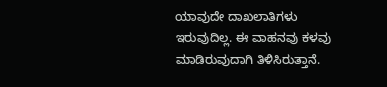ಯಾವುದೇ ದಾಖಲಾತಿಗಳು ಇರುವುದಿಲ್ಲ. ಈ ವಾಹನವು ಕಳವು ಮಾಡಿರುವುದಾಗಿ ತಿಳಿಸಿರುತ್ತಾನೆ.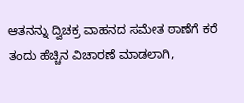ಆತನನ್ನು ದ್ವಿಚಕ್ರ ವಾಹನದ ಸಮೇತ ಠಾಣೆಗೆ ಕರೆ ತಂದು ಹೆಚ್ಚಿನ ವಿಚಾರಣೆ ಮಾಡಲಾಗಿ,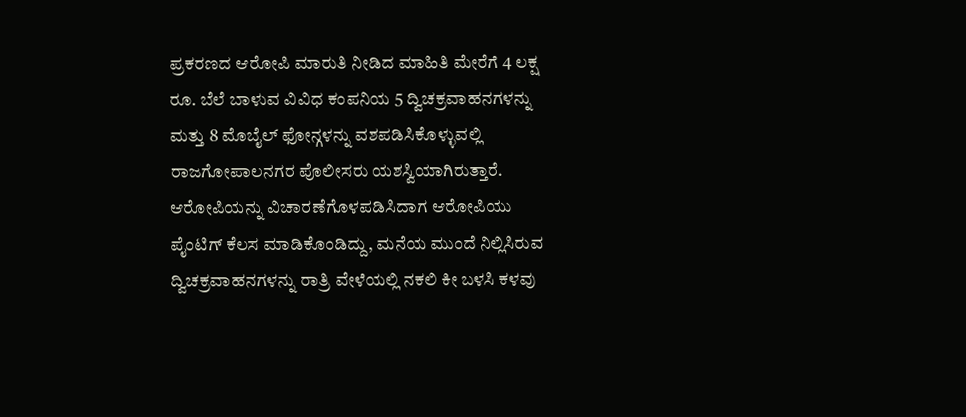ಪ್ರಕರಣದ ಆರೋಪಿ ಮಾರುತಿ ನೀಡಿದ ಮಾಹಿತಿ ಮೇರೆಗೆ 4 ಲಕ್ಷ ರೂ. ಬೆಲೆ ಬಾಳುವ ವಿವಿಧ ಕಂಪನಿಯ 5 ದ್ವಿಚಕ್ರವಾಹನಗಳನ್ನು ಮತ್ತು 8 ಮೊಬೈಲ್ ಫೋನ್ಗಳನ್ನು ವಶಪಡಿಸಿಕೊಳ್ಳುವಲ್ಲಿ ರಾಜಗೋಪಾಲನಗರ ಪೊಲೀಸರು ಯಶಸ್ವಿಯಾಗಿರುತ್ತಾರೆ.
ಆರೋಪಿಯನ್ನು ವಿಚಾರಣೆಗೊಳಪಡಿಸಿದಾಗ ಆರೋಪಿಯು ಪೈಂಟಿಗ್ ಕೆಲಸ ಮಾಡಿಕೊಂಡಿದ್ದು, ಮನೆಯ ಮುಂದೆ ನಿಲ್ಲಿಸಿರುವ ದ್ವಿಚಕ್ರವಾಹನಗಳನ್ನು ರಾತ್ರಿ ವೇಳೆಯಲ್ಲಿ ನಕಲಿ ಕೀ ಬಳಸಿ ಕಳವು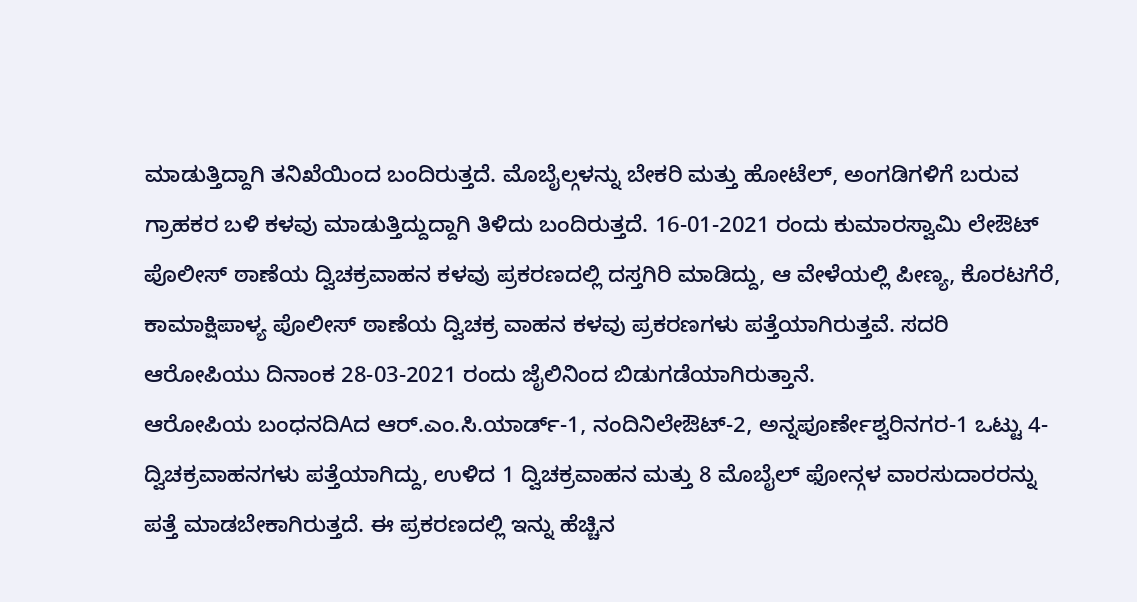ಮಾಡುತ್ತಿದ್ದಾಗಿ ತನಿಖೆಯಿಂದ ಬಂದಿರುತ್ತದೆ. ಮೊಬೈಲ್ಗಳನ್ನು ಬೇಕರಿ ಮತ್ತು ಹೋಟೆಲ್, ಅಂಗಡಿಗಳಿಗೆ ಬರುವ ಗ್ರಾಹಕರ ಬಳಿ ಕಳವು ಮಾಡುತ್ತಿದ್ದುದ್ದಾಗಿ ತಿಳಿದು ಬಂದಿರುತ್ತದೆ. 16-01-2021 ರಂದು ಕುಮಾರಸ್ವಾಮಿ ಲೇಔಟ್ ಪೊಲೀಸ್ ಠಾಣೆಯ ದ್ವಿಚಕ್ರವಾಹನ ಕಳವು ಪ್ರಕರಣದಲ್ಲಿ ದಸ್ತಗಿರಿ ಮಾಡಿದ್ದು, ಆ ವೇಳೆಯಲ್ಲಿ ಪೀಣ್ಯ, ಕೊರಟಗೆರೆ, ಕಾಮಾಕ್ಷಿಪಾಳ್ಯ ಪೊಲೀಸ್ ಠಾಣೆಯ ದ್ವಿಚಕ್ರ ವಾಹನ ಕಳವು ಪ್ರಕರಣಗಳು ಪತ್ತೆಯಾಗಿರುತ್ತವೆ. ಸದರಿ ಆರೋಪಿಯು ದಿನಾಂಕ 28-03-2021 ರಂದು ಜೈಲಿನಿಂದ ಬಿಡುಗಡೆಯಾಗಿರುತ್ತಾನೆ.
ಆರೋಪಿಯ ಬಂಧನದಿAದ ಆರ್.ಎಂ.ಸಿ.ಯಾರ್ಡ್-1, ನಂದಿನಿಲೇಔಟ್-2, ಅನ್ನಪೂರ್ಣೇಶ್ವರಿನಗರ-1 ಒಟ್ಟು 4-ದ್ವಿಚಕ್ರವಾಹನಗಳು ಪತ್ತೆಯಾಗಿದ್ದು, ಉಳಿದ 1 ದ್ವಿಚಕ್ರವಾಹನ ಮತ್ತು 8 ಮೊಬೈಲ್ ಫೋನ್ಗಳ ವಾರಸುದಾರರನ್ನು ಪತ್ತೆ ಮಾಡಬೇಕಾಗಿರುತ್ತದೆ. ಈ ಪ್ರಕರಣದಲ್ಲಿ ಇನ್ನು ಹೆಚ್ಚಿನ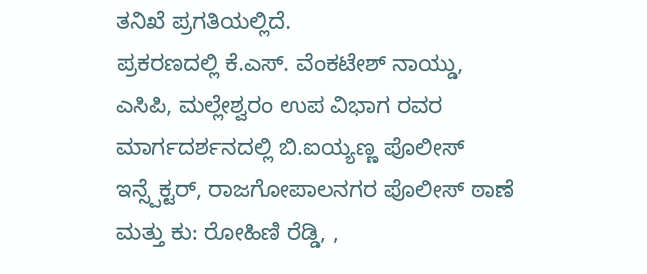ತನಿಖೆ ಪ್ರಗತಿಯಲ್ಲಿದೆ.
ಪ್ರಕರಣದಲ್ಲಿ ಕೆ.ಎಸ್. ವೆಂಕಟೇಶ್ ನಾಯ್ಡು, ಎಸಿಪಿ, ಮಲ್ಲೇಶ್ವರಂ ಉಪ ವಿಭಾಗ ರವರ ಮಾರ್ಗದರ್ಶನದಲ್ಲಿ ಬಿ.ಐಯ್ಯಣ್ಣ ಪೊಲೀಸ್ ಇನ್ಸ್ಪೆಕ್ಟರ್, ರಾಜಗೋಪಾಲನಗರ ಪೊಲೀಸ್ ಠಾಣೆ ಮತ್ತು ಕು: ರೋಹಿಣಿ ರೆಡ್ಡಿ, ,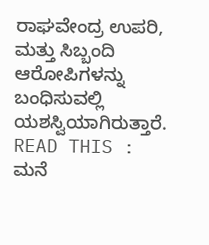ರಾಘವೇಂದ್ರ ಉಪರಿ, ಮತ್ತು ಸಿಬ್ಬಂದಿ ಆರೋಪಿಗಳನ್ನು ಬಂಧಿಸುವಲ್ಲಿ ಯಶಸ್ವಿಯಾಗಿರುತ್ತಾರೆ.
READ THIS : ಮನೆ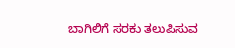ಬಾಗಿಲಿಗೆ ಸರಕು ತಲುಪಿಸುವ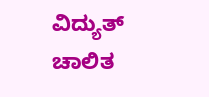ವಿದ್ಯುತ್ ಚಾಲಿತ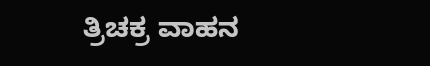ತ್ರಿಚಕ್ರ ವಾಹನ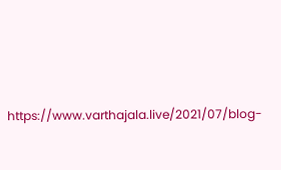https://www.varthajala.live/2021/07/blog-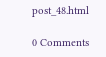post_48.html

0 Comments